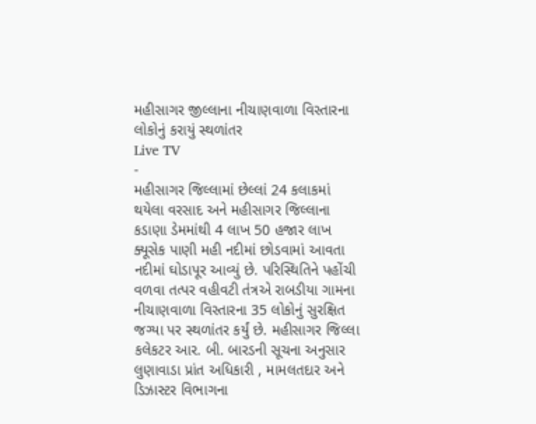મહીસાગર જીલ્લાના નીચાણવાળા વિસ્તારના લોકોનું કરાયું સ્થળાંતર
Live TV
-
મહીસાગર જિલ્લામાં છેલ્લાં 24 કલાકમાં થયેલા વરસાદ અને મહીસાગર જિલ્લાના કડાણા ડેમમાંથી 4 લાખ 50 હજાર લાખ ક્યૂસેક પાણી મહી નદીમાં છોડવામાં આવતા નદીમાં ઘોડાપૂર આવ્યું છે. પરિસ્થિતિને પહોંચી વળવા તત્પર વહીવટી તંત્રએ રાબડીયા ગામના નીચાણવાળા વિસ્તારના 35 લોકોનું સુરક્ષિત જગ્યા પર સ્થળાંતર કર્યું છે. મહીસાગર જિલ્લા કલેકટર આર. બી. બારડની સૂચના અનુસાર લુણાવાડા પ્રાંત અધિકારી , મામલતદાર અને ડિઝાસ્ટર વિભાગના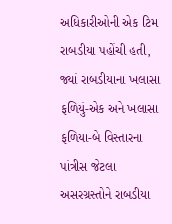અધિકારીઓની એક ટિમ રાબડીયા પહોંચી હતી, જ્યાં રાબડીયાના ખલાસા ફળિયું-એક અને ખલાસા ફળિયા-બે વિસ્તારના પાંત્રીસ જેટલા અસરગ્રસ્તોને રાબડીયા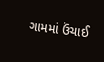ગામમાં ઉંચાઈ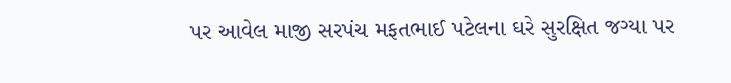પર આવેલ માજી સરપંચ મફતભાઈ પટેલના ઘરે સુરક્ષિત જગ્યા પર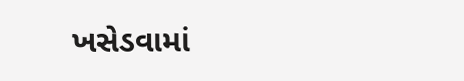ખસેડવામાં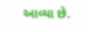આવ્યા છે.